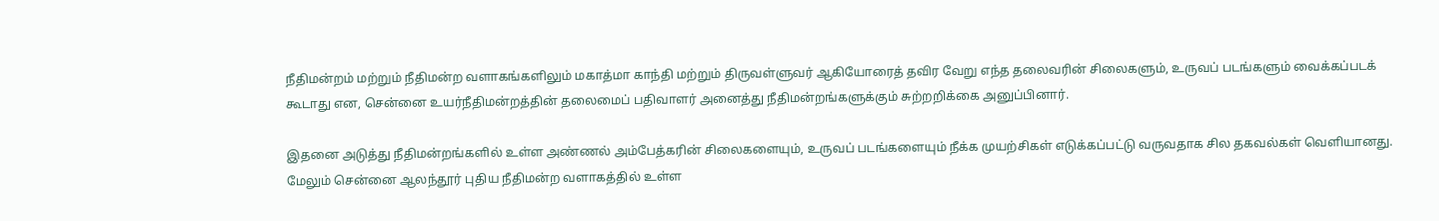நீதிமன்றம் மற்றும் நீதிமன்ற வளாகங்களிலும் மகாத்மா காந்தி மற்றும் திருவள்ளுவர் ஆகியோரைத் தவிர வேறு எந்த தலைவரின் சிலைகளும், உருவப் படங்களும் வைக்கப்படக் கூடாது என, சென்னை உயர்நீதிமன்றத்தின் தலைமைப் பதிவாளர் அனைத்து நீதிமன்றங்களுக்கும் சுற்றறிக்கை அனுப்பினார்.

இதனை அடுத்து நீதிமன்றங்களில் உள்ள அண்ணல் அம்பேத்கரின் சிலைகளையும், உருவப் படங்களையும் நீக்க முயற்சிகள் எடுக்கப்பட்டு வருவதாக சில தகவல்கள் வெளியானது. மேலும் சென்னை ஆலந்தூர் புதிய நீதிமன்ற வளாகத்தில் உள்ள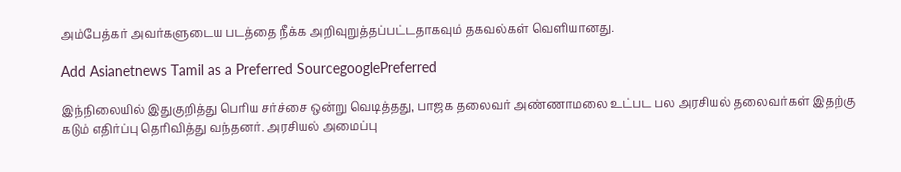அம்பேத்கர் அவர்களுடைய படத்தை நீக்க அறிவுறுத்தப்பட்டதாகவும் தகவல்கள் வெளியானது.

Add Asianetnews Tamil as a Preferred SourcegooglePreferred

இந்நிலையில் இதுகுறித்து பெரிய சர்ச்சை ஒன்று வெடித்தது, பாஜக தலைவர் அண்ணாமலை உட்பட பல அரசியல் தலைவர்கள் இதற்கு கடும் எதிர்ப்பு தெரிவித்து வந்தனர். அரசியல் அமைப்பு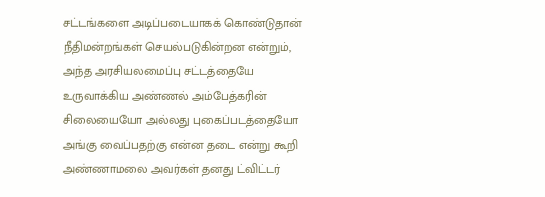சட்டங்களை அடிப்படையாகக் கொண்டுதான் நீதிமன்றங்கள் செயல்படுகின்றன என்றும், அந்த அரசியலமைப்பு சட்டத்தையே உருவாக்கிய அண்ணல் அம்பேத்கரின் சிலையையோ அல்லது புகைப்படத்தையோ அங்கு வைப்பதற்கு என்ன தடை என்று கூறி அண்ணாமலை அவர்கள் தனது ட்விட்டர்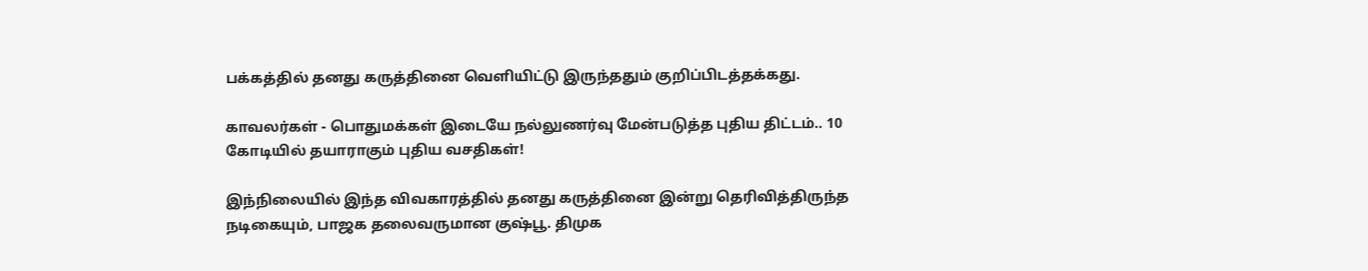பக்கத்தில் தனது கருத்தினை வெளியிட்டு இருந்ததும் குறிப்பிடத்தக்கது.

காவலர்கள் - பொதுமக்கள் இடையே நல்லுணர்வு மேன்படுத்த புதிய திட்டம்.. 10 கோடியில் தயாராகும் புதிய வசதிகள்!

இந்நிலையில் இந்த விவகாரத்தில் தனது கருத்தினை இன்று தெரிவித்திருந்த நடிகையும், பாஜக தலைவருமான குஷ்பூ. திமுக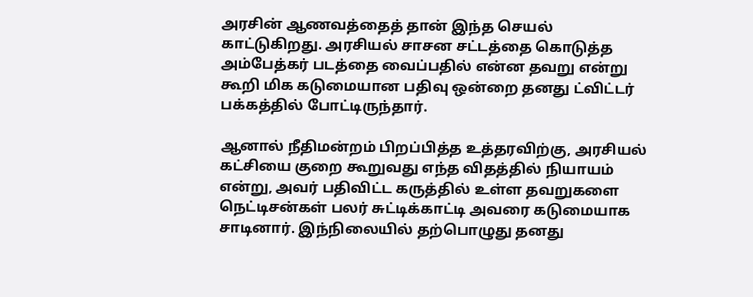அரசின் ஆணவத்தைத் தான் இந்த செயல் காட்டுகிறது. அரசியல் சாசன சட்டத்தை கொடுத்த அம்பேத்கர் படத்தை வைப்பதில் என்ன தவறு என்று கூறி மிக கடுமையான பதிவு ஒன்றை தனது ட்விட்டர் பக்கத்தில் போட்டிருந்தார்.

ஆனால் நீதிமன்றம் பிறப்பித்த உத்தரவிற்கு, அரசியல் கட்சியை குறை கூறுவது எந்த விதத்தில் நியாயம் என்று, அவர் பதிவிட்ட கருத்தில் உள்ள தவறுகளை நெட்டிசன்கள் பலர் சுட்டிக்காட்டி அவரை கடுமையாக சாடினார். இந்நிலையில் தற்பொழுது தனது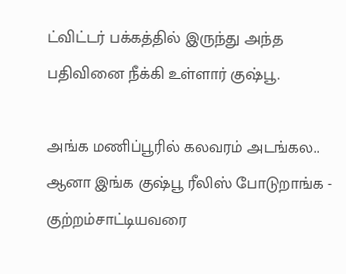ட்விட்டர் பக்கத்தில் இருந்து அந்த பதிவினை நீக்கி உள்ளார் குஷ்பூ.

அங்க மணிப்பூரில் கலவரம் அடங்கல.. ஆனா இங்க குஷ்பூ ரீலிஸ் போடுறாங்க - குற்றம்சாட்டியவரை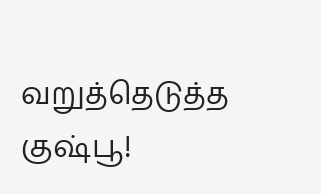வறுத்தெடுத்த குஷ்பூ!